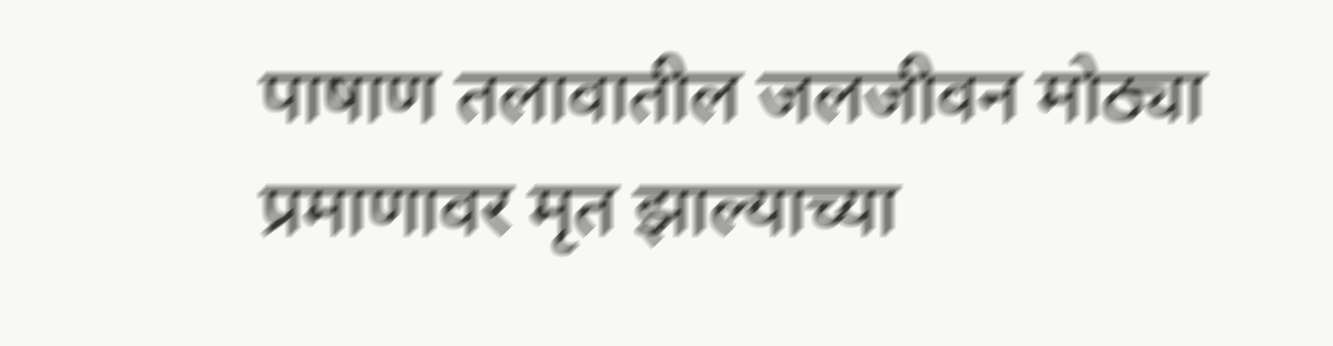पाषाण तलावातील जलजीवन मोठ्या प्रमाणावर मृत झाल्याच्या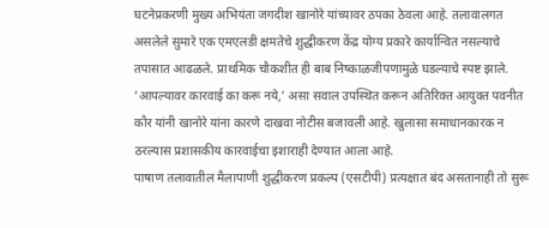घटनेप्रकरणी मुख्य अभियंता जगदीश खानोरे यांच्यावर ठपका ठेवला आहे. तलावालगत असलेले सुमारे एक एमएलडी क्षमतेचे शुद्धीकरण केंद्र योग्य प्रकारे कार्यान्वित नसल्याचे तपासात आढळले. प्राथमिक चौकशीत ही बाब निष्काळजीपणामुळे घडल्याचे स्पष्ट झाले. ‘आपल्यावर कारवाई का करू नये,’ असा सवाल उपस्थित करून अतिरिक्त आयुक्त पवनीत कौर यांनी खानोरे यांना कारणे दाखवा नोटीस बजावली आहे. खुलासा समाधानकारक न ठरल्यास प्रशासकीय कारवाईचा इशाराही देण्यात आला आहे.
पाषाण तलावातील मैलापाणी शुद्धीकरण प्रकल्प (एसटीपी) प्रत्यक्षात बंद असतानाही तो सुरू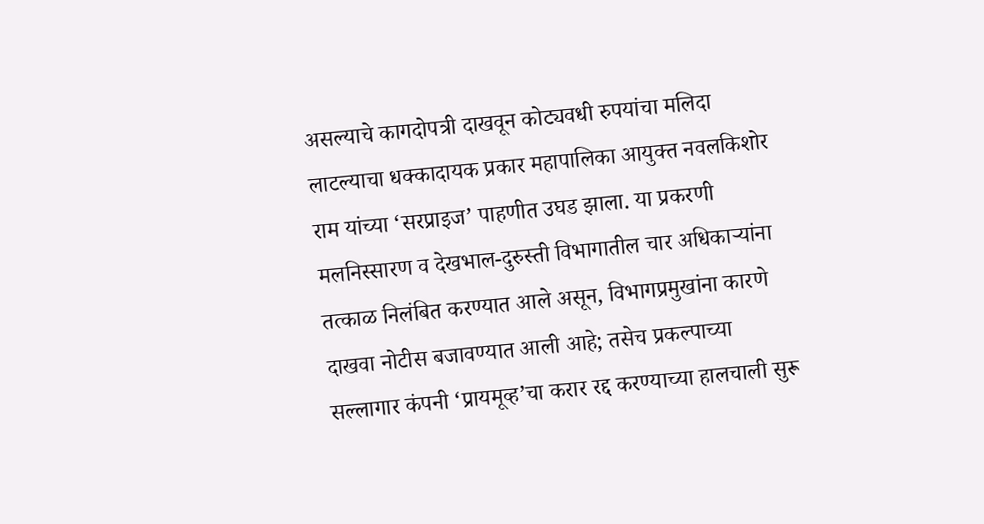असल्याचे कागदोपत्री दाखवून कोट्यवधी रुपयांचा मलिदा लाटल्याचा धक्कादायक प्रकार महापालिका आयुक्त नवलकिशोर राम यांच्या ‘सरप्राइज’ पाहणीत उघड झाला. या प्रकरणी मलनिस्सारण व देखभाल-दुरुस्ती विभागातील चार अधिकाऱ्यांना तत्काळ निलंबित करण्यात आले असून, विभागप्रमुखांना कारणे दाखवा नोटीस बजावण्यात आली आहे; तसेच प्रकल्पाच्या सल्लागार कंपनी ‘प्रायमूव्ह’चा करार रद्द करण्याच्या हालचाली सुरू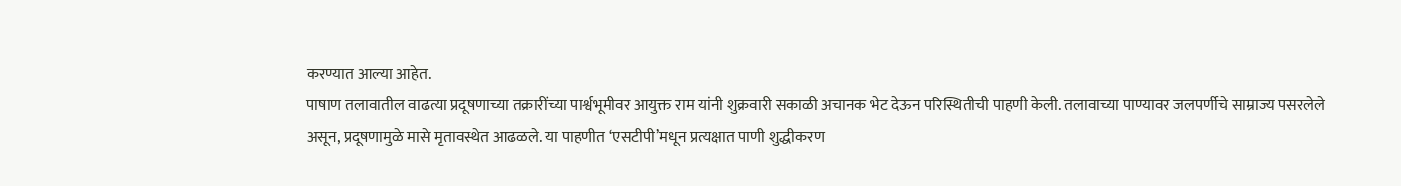करण्यात आल्या आहेत.
पाषाण तलावातील वाढत्या प्रदूषणाच्या तक्रारींच्या पार्श्वभूमीवर आयुक्त राम यांनी शुक्रवारी सकाळी अचानक भेट देऊन परिस्थितीची पाहणी केली. तलावाच्या पाण्यावर जलपर्णीचे साम्राज्य पसरलेले असून, प्रदूषणामुळे मासे मृतावस्थेत आढळले. या पाहणीत ‘एसटीपी’मधून प्रत्यक्षात पाणी शुद्धीकरण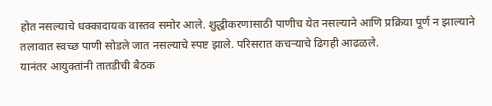होत नसल्याचे धक्कादायक वास्तव समोर आले. शुद्धीकरणासाठी पाणीच येत नसल्याने आणि प्रक्रिया पूर्ण न झाल्याने तलावात स्वच्छ पाणी सोडले जात नसल्याचे स्पष्ट झाले. परिसरात कचऱ्याचे ढिगही आढळले.
यानंतर आयुक्तांनी तातडीची बैठक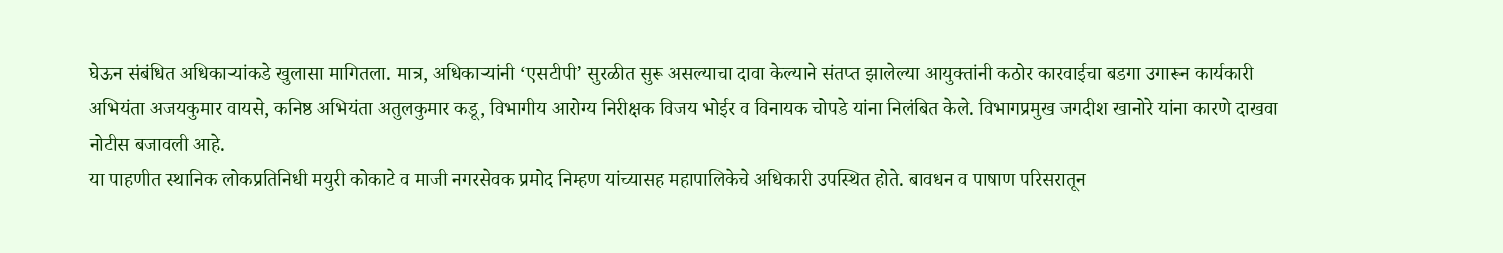घेऊन संबंधित अधिकाऱ्यांकडे खुलासा मागितला. मात्र, अधिकाऱ्यांनी ‘एसटीपी’ सुरळीत सुरू असल्याचा दावा केल्याने संतप्त झालेल्या आयुक्तांनी कठोर कारवाईचा बडगा उगारून कार्यकारी अभियंता अजयकुमार वायसे, कनिष्ठ अभियंता अतुलकुमार कडू, विभागीय आरोग्य निरीक्षक विजय भोईर व विनायक चोपडे यांना निलंबित केले. विभागप्रमुख जगदीश खानोरे यांना कारणे दाखवा नोटीस बजावली आहे.
या पाहणीत स्थानिक लोकप्रतिनिधी मयुरी कोकाटे व माजी नगरसेवक प्रमोद निम्हण यांच्यासह महापालिकेचे अधिकारी उपस्थित होते. बावधन व पाषाण परिसरातून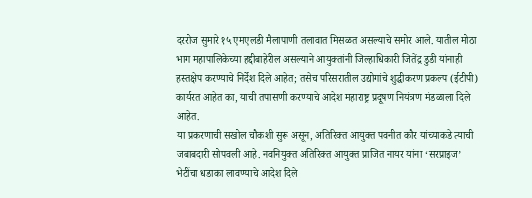दररोज सुमारे १५ एमएलडी मैलापाणी तलावात मिसळत असल्याचे समोर आले. यातील मोठा भाग महापालिकेच्या हद्दीबाहेरील असल्याने आयुक्तांनी जिल्हाधिकारी जितेंद्र डुडी यांनाही हस्तक्षेप करण्याचे निर्देश दिले आहेत; तसेच परिसरातील उद्योगांचे शुद्धीकरण प्रकल्प (ईटीपी) कार्यरत आहेत का, याची तपासणी करण्याचे आदेश महाराष्ट्र प्रदूषण नियंत्रण मंडळाला दिले आहेत.
या प्रकरणाची सखोल चौकशी सुरू असून, अतिरिक्त आयुक्त पवनीत कौर यांच्याकडे त्याची जबाबदारी सोपवली आहे. नवनियुक्त अतिरिक्त आयुक्त प्राजित नायर यांना ‘सरप्राइज’ भेटींचा धडाका लावण्याचे आदेश दिले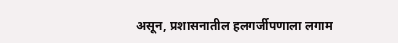असून, प्रशासनातील हलगर्जीपणाला लगाम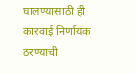घालण्यासाठी ही कारवाई निर्णायक ठरण्याची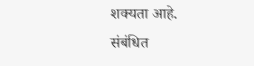शक्यता आहे.
संबंधित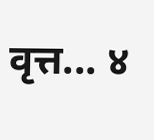वृत्त... ४